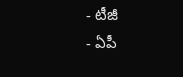- టీజీ
- ఏపీ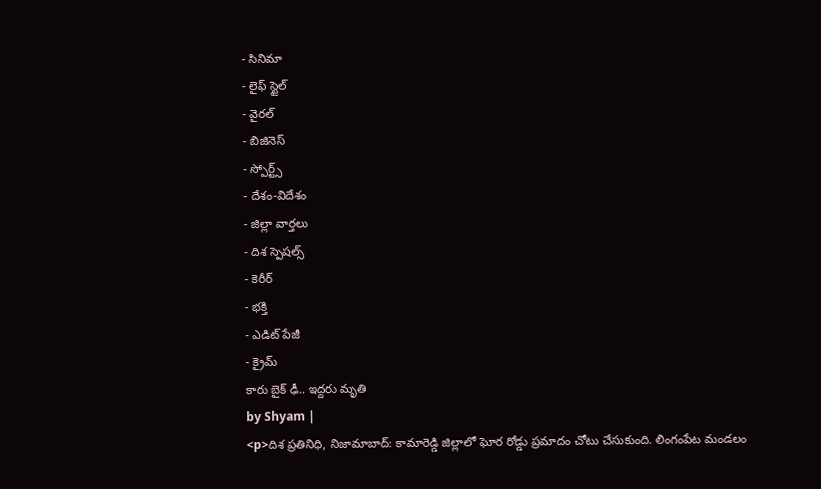- సినిమా
- లైఫ్ స్టైల్
- వైరల్
- బిజినెస్
- స్పోర్ట్స్
- దేశం-విదేశం
- జిల్లా వార్తలు
- దిశ స్పెషల్స్
- కెరీర్
- భక్తి
- ఎడిట్ పేజీ
- క్రైమ్
కారు బైక్ ఢీ.. ఇద్దరు మృతి
by Shyam |
<p>దిశ ప్రతినిధి, నిజామాబాద్: కామారెడ్డి జిల్లాలో ఘోర రోడ్డు ప్రమాదం చోటు చేసుకుంది. లింగంపేట మండలం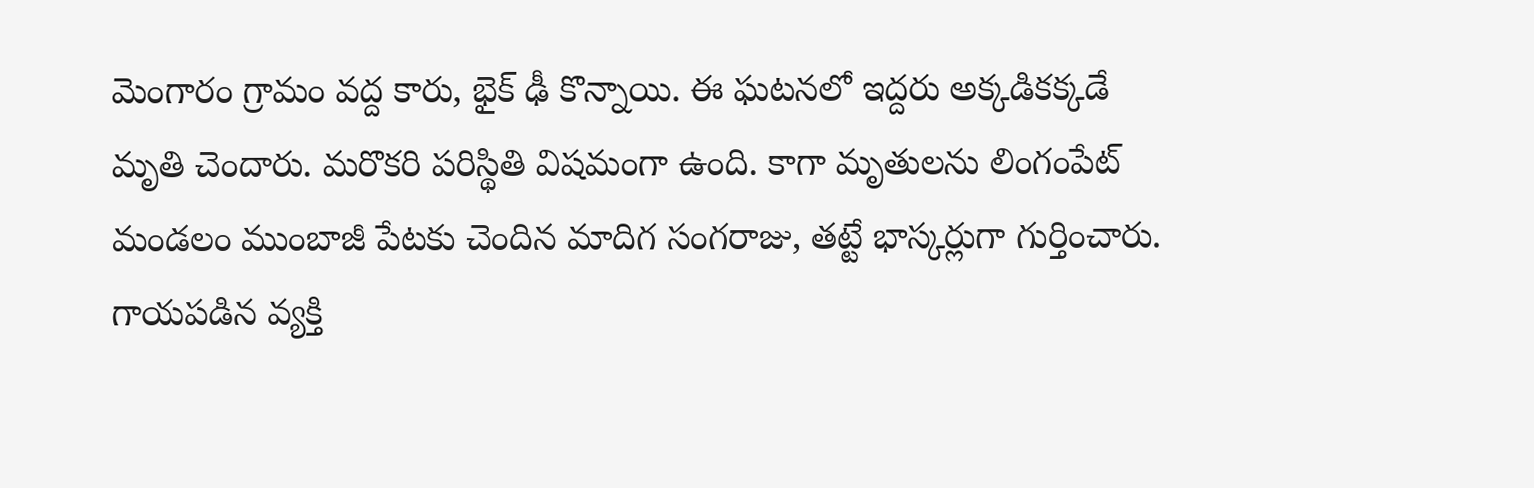మెంగారం గ్రామం వద్ద కారు, భైక్ ఢీ కొన్నాయి. ఈ ఘటనలో ఇద్దరు అక్కడికక్కడే మృతి చెందారు. మరొకరి పరిస్థితి విషమంగా ఉంది. కాగా మృతులను లింగంపేట్ మండలం ముంబాజీ పేటకు చెందిన మాదిగ సంగరాజు, తట్టే భాస్కర్లుగా గుర్తించారు. గాయపడిన వ్యక్తి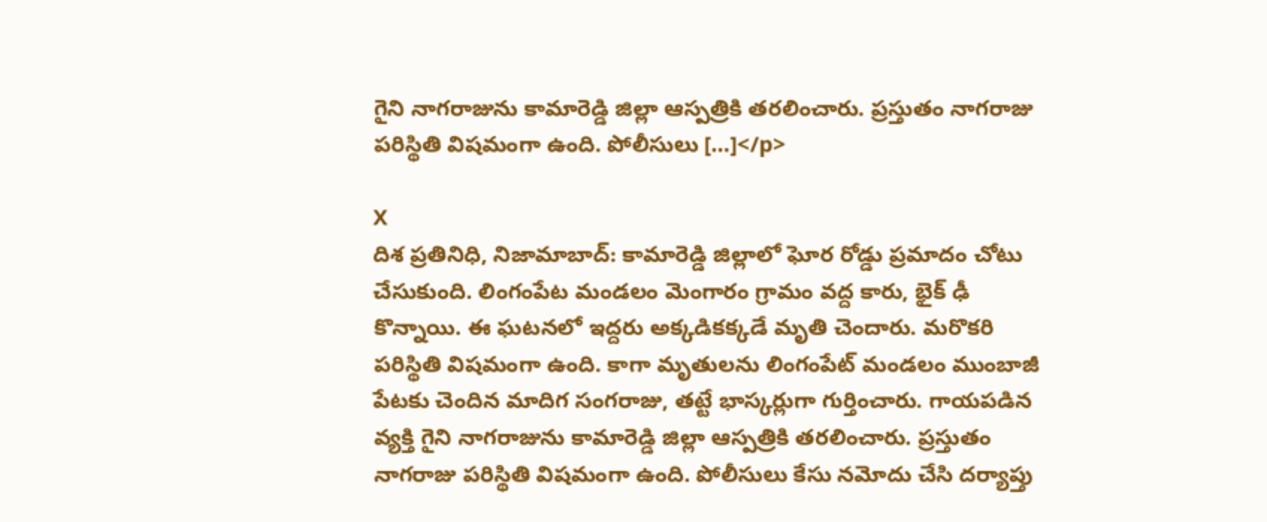గైని నాగరాజును కామారెడ్డి జిల్లా ఆస్పత్రికి తరలించారు. ప్రస్తుతం నాగరాజు పరిస్థితి విషమంగా ఉంది. పోలీసులు […]</p>

X
దిశ ప్రతినిధి, నిజామాబాద్: కామారెడ్డి జిల్లాలో ఘోర రోడ్డు ప్రమాదం చోటు చేసుకుంది. లింగంపేట మండలం మెంగారం గ్రామం వద్ద కారు, భైక్ ఢీ కొన్నాయి. ఈ ఘటనలో ఇద్దరు అక్కడికక్కడే మృతి చెందారు. మరొకరి పరిస్థితి విషమంగా ఉంది. కాగా మృతులను లింగంపేట్ మండలం ముంబాజీ పేటకు చెందిన మాదిగ సంగరాజు, తట్టే భాస్కర్లుగా గుర్తించారు. గాయపడిన వ్యక్తి గైని నాగరాజును కామారెడ్డి జిల్లా ఆస్పత్రికి తరలించారు. ప్రస్తుతం నాగరాజు పరిస్థితి విషమంగా ఉంది. పోలీసులు కేసు నమోదు చేసి దర్యాప్తు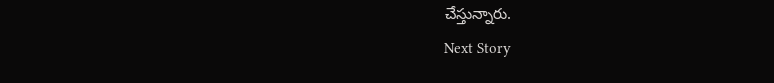చేస్తున్నారు.
Next Story